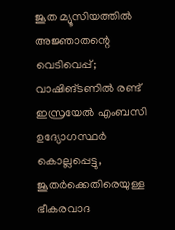ജൂത മ്യൂസിയത്തിൽ അജ്ഞാതന്റെ വെടിവെപ്പ്; വാഷിങ്ടണിൽ രണ്ട് ഇസ്രയേൽ എംബസി ഉദ്യോഗസ്ഥർ കൊല്ലപ്പെട്ടു, ജൂതർക്കെതിരെയുള്ള ഭീകരവാദ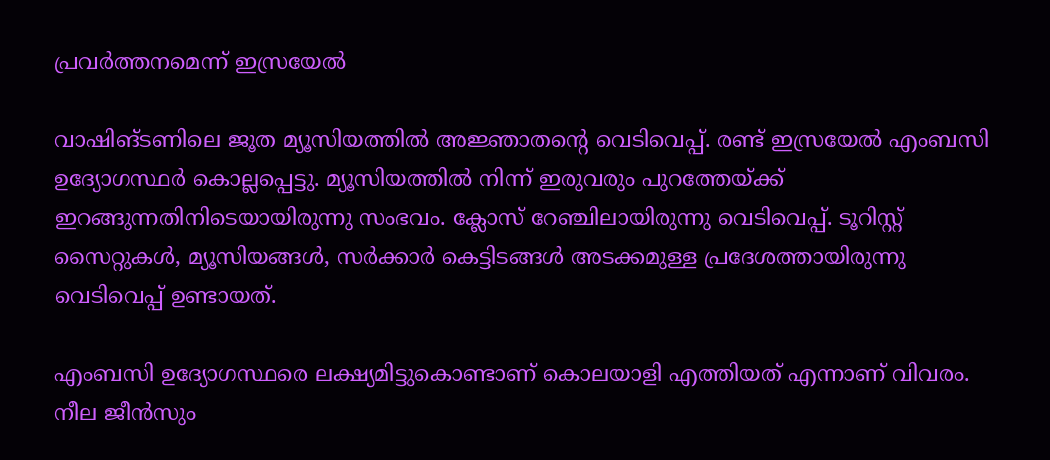പ്രവർത്തനമെന്ന് ഇസ്രയേൽ

വാഷിങ്ടണിലെ ജൂത മ്യൂസിയത്തിൽ അജ്ഞാതന്റെ വെടിവെപ്പ്. രണ്ട് ഇസ്രയേൽ എംബസി ഉദ്യോഗസ്ഥർ കൊല്ലപ്പെട്ടു. മ്യൂസിയത്തിൽ നിന്ന് ഇരുവരും പുറത്തേയ്ക്ക് ഇറങ്ങുന്നതിനിടെയായിരുന്നു സംഭവം. ക്ലോസ് റേഞ്ചിലായിരുന്നു വെടിവെപ്പ്. ടൂറിസ്റ്റ് സൈറ്റുകൾ, മ്യൂസിയങ്ങൾ, സർക്കാർ കെട്ടിടങ്ങൾ അടക്കമുള്ള പ്രദേശത്തായിരുന്നു വെടിവെപ്പ് ഉണ്ടായത്.

എംബസി ഉദ്യോഗസ്ഥരെ ലക്ഷ്യമിട്ടുകൊണ്ടാണ് കൊലയാളി എത്തിയത് എന്നാണ് വിവരം. നീല ജീൻസും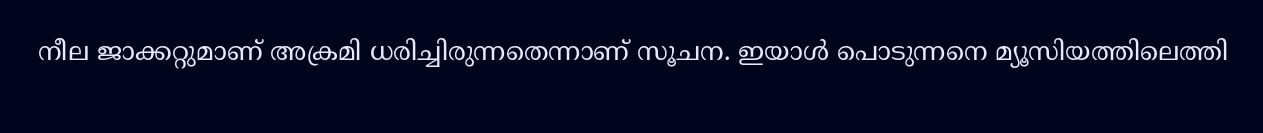നീല ജാക്കറ്റുമാണ് അക്രമി ധരിച്ചിരുന്നതെന്നാണ് സൂചന. ഇയാൾ പൊടുന്നനെ മ്യൂസിയത്തിലെത്തി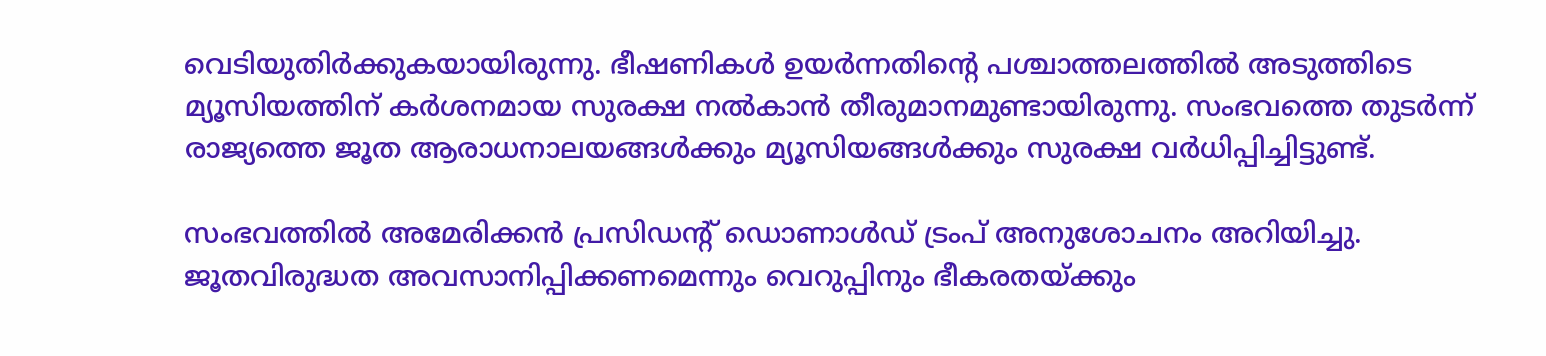വെടിയുതിർക്കുകയായിരുന്നു. ഭീഷണികൾ ഉയർന്നതിന്റെ പശ്ചാത്തലത്തിൽ അടുത്തിടെ മ്യൂസിയത്തിന് കർശനമായ സുരക്ഷ നൽകാൻ തീരുമാനമുണ്ടായിരുന്നു. സംഭവത്തെ തുടർന്ന് രാജ്യത്തെ ജൂത ആരാധനാലയങ്ങൾക്കും മ്യൂസിയങ്ങൾക്കും സുരക്ഷ വർധിപ്പിച്ചിട്ടുണ്ട്.

സംഭവത്തിൽ അമേരിക്കൻ പ്രസിഡന്റ് ഡൊണാൾഡ് ട്രംപ് അനുശോചനം അറിയിച്ചു. ജൂതവിരുദ്ധത അവസാനിപ്പിക്കണമെന്നും വെറുപ്പിനും ഭീകരതയ്ക്കും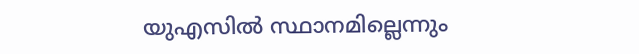യുഎസിൽ സ്ഥാനമില്ലെന്നും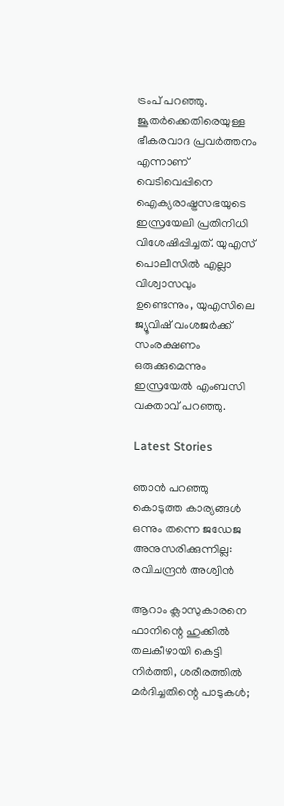ട്രംപ് പറഞ്ഞു. ജൂതർക്കെതിരെയുള്ള ഭീകരവാദ പ്രവർത്തനം എന്നാണ് വെടിവെപ്പിനെ ഐക്യരാഷ്ട്രസഭയുടെ ഇസ്രയേലി പ്രതിനിധി വിശേഷിപ്പിച്ചത്. യുഎസ് പൊലീസിൽ എല്ലാ വിശ്വാസവും ഉണ്ടെന്നും, യുഎസിലെ ജ്യൂവിഷ് വംശജർക്ക് സംരക്ഷണം ഒരുക്കുമെന്നും ഇസ്രയേൽ എംബസി വക്താവ് പറഞ്ഞു.

Latest Stories

ഞാൻ പറഞ്ഞു കൊടുത്ത കാര്യങ്ങൾ ഒന്നും തന്നെ ജഡേജ അനുസരിക്കുന്നില്ല: രവിചന്ദ്രൻ അശ്വിൻ

ആറാം ക്ലാസുകാരനെ ഫാനിന്റെ ഹുക്കിൽ തലകീഴായി കെട്ടി നിർത്തി, ശരീരത്തിൽ മർദിച്ചതിന്റെ പാടുകൾ;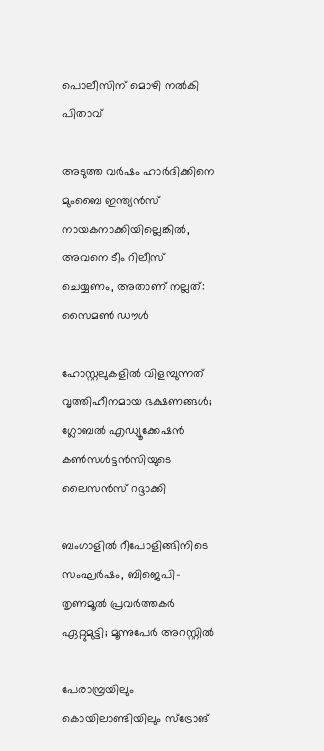പൊലീസിന് മൊഴി നൽകി പിതാവ്

അടുത്ത വർഷം ഹാർദിക്കിനെ മുംബൈ ഇന്ത്യൻസ് നായകനാക്കിയില്ലെങ്കിൽ, അവനെ ടീം റിലീസ് ചെയ്യണം, അതാണ് നല്ലത്: സൈമൺ ഡൗൾ

ഹോസ്റ്റലുകളിൽ വിളമ്പുന്നത് വൃത്തിഹീനമായ ഭക്ഷണങ്ങൾ; ഗ്ലോബൽ എഡ്യൂക്കേഷൻ കൺസൾട്ടൻസിയുടെ ലൈസൻസ് റദ്ദാക്കി

ബംഗാളിൽ റീപോളിങ്ങിനിടെ സംഘർഷം, ബിജെപി-തൃണമൂൽ പ്രവർത്തകർ ഏറ്റുമുട്ടി; മൂന്നുപേർ അറസ്റ്റിൽ

പേരാമ്പ്രയിലും കൊയിലാണ്ടിയിലും സ്‌ട്രോങ്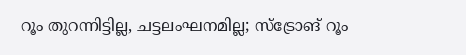റൂം തുറന്നിട്ടില്ല, ചട്ടലംഘനമില്ല; സ്‌ട്രോങ് റൂം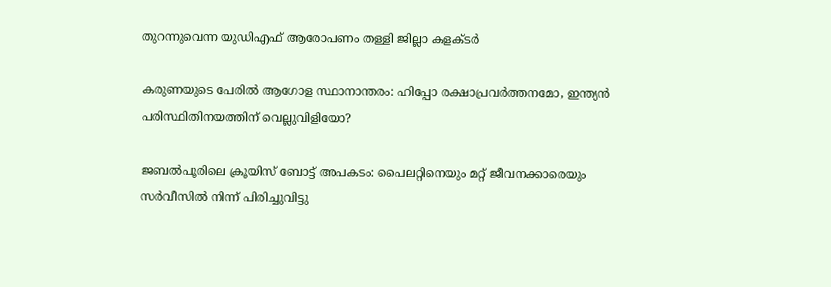തുറന്നുവെന്ന യുഡിഎഫ് ആരോപണം തള്ളി ജില്ലാ കളക്ടർ

കരുണയുടെ പേരിൽ ആഗോള സ്ഥാനാന്തരം: ഹിപ്പോ രക്ഷാപ്രവർത്തനമോ, ഇന്ത്യൻ പരിസ്ഥിതിനയത്തിന് വെല്ലുവിളിയോ?

ജബൽപൂരിലെ ക്രൂയിസ് ബോട്ട് അപകടം: പൈലറ്റിനെയും മറ്റ് ജീവനക്കാരെയും സർവീസിൽ നിന്ന് പിരിച്ചുവിട്ടു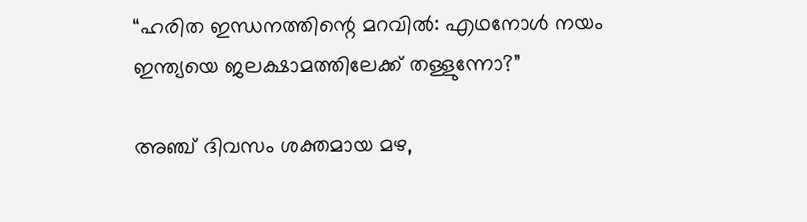“ഹരിത ഇന്ധനത്തിന്റെ മറവിൽ: എഥനോൾ നയം ഇന്ത്യയെ ജലക്ഷാമത്തിലേക്ക് തള്ളുന്നോ?”

അഞ്ച് ദിവസം ശക്തമായ മഴ,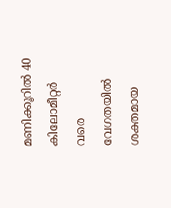മണിക്കൂറിൽ 40 കിലോമീറ്റർ വരെ വേഗതയിൽ ശക്തമായ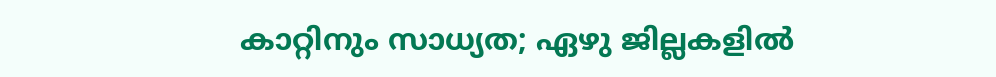കാറ്റിനും സാധ്യത; ഏഴു ജില്ലകളിൽ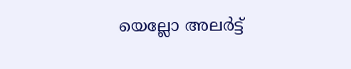യെല്ലോ അലർട്ട്